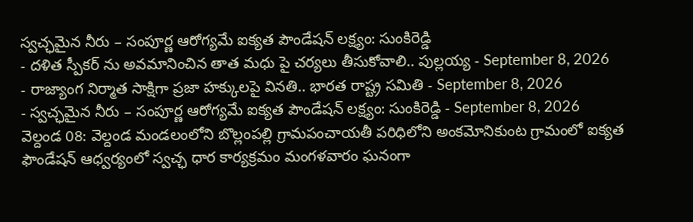స్వచ్ఛమైన నీరు – సంపూర్ణ ఆరోగ్యమే ఐక్యత పౌండేషన్ లక్ష్యం: సుంకిరెడ్డి
- దళిత స్పీకర్ ను అవమానించిన తాత మధు పై చర్యలు తీసుకోవాలి.. పుల్లయ్య - September 8, 2026
- రాజ్యాంగ నిర్మాత సాక్షిగా ప్రజా హక్కులపై వినతి.. భారత రాష్ట్ర సమితి - September 8, 2026
- స్వచ్ఛమైన నీరు – సంపూర్ణ ఆరోగ్యమే ఐక్యత పౌండేషన్ లక్ష్యం: సుంకిరెడ్డి - September 8, 2026
వెల్దండ 08: వెల్దండ మండలంలోని బొల్లంపల్లి గ్రామపంచాయతీ పరిధిలోని అంకమోనికుంట గ్రామంలో ఐక్యత ఫౌండేషన్ ఆధ్వర్యంలో స్వచ్ఛ ధార కార్యక్రమం మంగళవారం ఘనంగా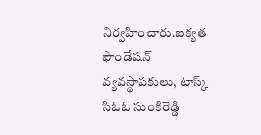నిర్వహించారు.ఐక్యత ఫౌండేషన్ వ్యవస్థాపకులు, టాస్క్ సిఓఓ సుంకిరెడ్డి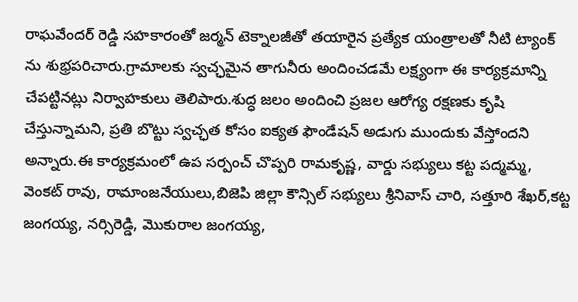రాఘవేందర్ రెడ్డి సహకారంతో జర్మన్ టెక్నాలజీతో తయారైన ప్రత్యేక యంత్రాలతో నీటి ట్యాంక్ ను శుభ్రపరిచారు.గ్రామాలకు స్వచ్ఛమైన తాగునీరు అందించడమే లక్ష్యంగా ఈ కార్యక్రమాన్ని చేపట్టినట్లు నిర్వాహకులు తెలిపారు.శుద్ధ జలం అందించి ప్రజల ఆరోగ్య రక్షణకు కృషి చేస్తున్నామని, ప్రతి బొట్టు స్వచ్ఛత కోసం ఐక్యత ఫౌండేషన్ అడుగు ముందుకు వేస్తోందని అన్నారు.ఈ కార్యక్రమంలో ఉప సర్పంచ్ చొప్పరి రామకృష్ణ, వార్డు సభ్యులు కట్ట పద్మమ్మ, వెంకట్ రావు, రామాంజనేయులు,బిజెపి జిల్లా కౌన్సిల్ సభ్యులు శ్రీనివాస్ చారి, సత్తూరి శేఖర్,కట్ట జంగయ్య, నర్సిరెడ్డి, మొకురాల జంగయ్య,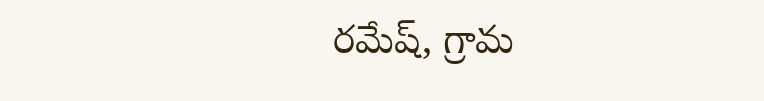రమేష్, గ్రామ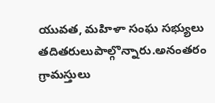యువత, మహిళా సంఘ సభ్యులు తదితరులుపాల్గొన్నారు.అనంతరం గ్రామస్తులు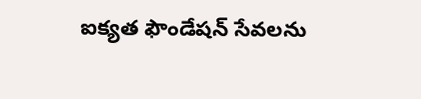ఐక్యత ఫౌండేషన్ సేవలను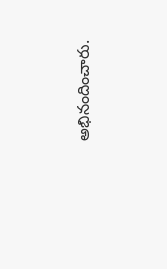అభినందించారు.